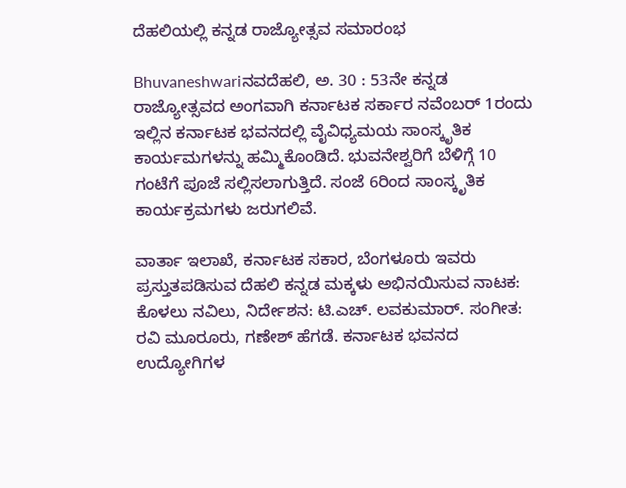ದೆಹಲಿಯಲ್ಲಿ ಕನ್ನಡ ರಾಜ್ಯೋತ್ಸವ ಸಮಾರಂಭ

Bhuvaneshwariನವದೆಹಲಿ, ಅ. 30 : 53ನೇ ಕನ್ನಡ ರಾಜ್ಯೋತ್ಸವದ ಅಂಗವಾಗಿ ಕರ್ನಾಟಕ ಸರ್ಕಾರ ನವೆಂಬರ್ 1ರಂದು ಇಲ್ಲಿನ ಕರ್ನಾಟಕ ಭವನದಲ್ಲಿ ವೈವಿಧ್ಯಮಯ ಸಾಂಸ್ಕೃತಿಕ ಕಾರ್ಯಮಗಳನ್ನು ಹಮ್ಮಿಕೊಂಡಿದೆ. ಭುವನೇಶ್ವರಿಗೆ ಬೆಳಿಗ್ಗೆ 10 ಗಂಟೆಗೆ ಪೂಜೆ ಸಲ್ಲಿಸಲಾಗುತ್ತಿದೆ. ಸಂಜೆ 6ರಿಂದ ಸಾಂಸ್ಕೃತಿಕ ಕಾರ್ಯಕ್ರಮಗಳು ಜರುಗಲಿವೆ.

ವಾರ್ತಾ ಇಲಾಖೆ, ಕರ್ನಾಟಕ ಸಕಾರ, ಬೆಂಗಳೂರು ಇವರು ಪ್ರಸ್ತುತಪಡಿಸುವ ದೆಹಲಿ ಕನ್ನಡ ಮಕ್ಕಳು ಅಭಿನಯಿಸುವ ನಾಟಕ: ಕೊಳಲು ನವಿಲು, ನಿರ್ದೇಶನ: ಟಿ.ಎಚ್. ಲವಕುಮಾರ್. ಸಂಗೀತ: ರವಿ ಮೂರೂರು, ಗಣೇಶ್ ಹೆಗಡೆ. ಕರ್ನಾಟಕ ಭವನದ ಉದ್ಯೋಗಿಗಳ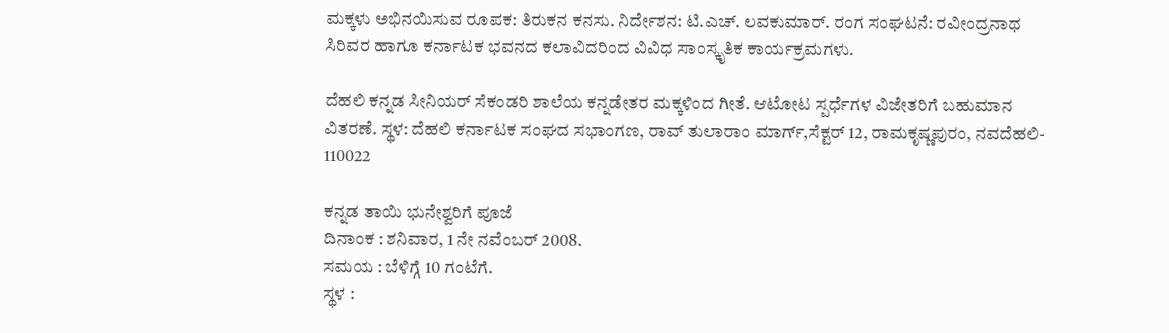ಮಕ್ಕಳು ಅಭಿನಯಿಸುವ ರೂಪಕ: ತಿರುಕನ ಕನಸು. ನಿರ್ದೇಶನ: ಟಿ.ಎಚ್. ಲವಕುಮಾರ್. ರಂಗ ಸಂಘಟನೆ: ರವೀಂದ್ರನಾಥ ಸಿರಿವರ ಹಾಗೂ ಕರ್ನಾಟಕ ಭವನದ ಕಲಾವಿದರಿಂದ ವಿವಿಧ ಸಾಂಸ್ಕೃತಿಕ ಕಾರ್ಯಕ್ರಮಗಳು.

ದೆಹಲಿ ಕನ್ನಡ ಸೀನಿಯರ್ ಸೆಕಂಡರಿ ಶಾಲೆಯ ಕನ್ನಡೇತರ ಮಕ್ಕಳಿಂದ ಗೀತೆ. ಆಟೋಟ ಸ್ಪರ್ಧೆಗಳ ವಿಜೇತರಿಗೆ ಬಹುಮಾನ ವಿತರಣೆ. ಸ್ಥಳ: ದೆಹಲಿ ಕರ್ನಾಟಕ ಸಂಘದ ಸಭಾಂಗಣ, ರಾವ್ ತುಲಾರಾಂ ಮಾರ್ಗ್,ಸೆಕ್ಟರ್ 12, ರಾಮಕೃಷ್ಣಪುರಂ, ನವದೆಹಲಿ- 110022

ಕನ್ನಡ ತಾಯಿ ಭುನೇಶ್ವರಿಗೆ ಪೂಜೆ
ದಿನಾಂಕ : ಶನಿವಾರ, 1 ನೇ ನವೆಂಬರ್ 2008.
ಸಮಯ : ಬೆಳಿಗ್ಗೆ 10 ಗಂಟೆಗೆ.
ಸ್ಥಳ :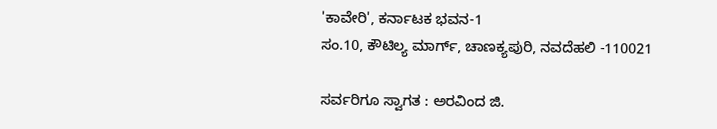'ಕಾವೇರಿ', ಕರ್ನಾಟಕ ಭವನ-1
ಸಂ.10, ಕೌಟಿಲ್ಯ ಮಾರ್ಗ್, ಚಾಣಕ್ಯಪುರಿ, ನವದೆಹಲಿ -110021

ಸರ್ವರಿಗೂ ಸ್ವಾಗತ : ಅರವಿಂದ ಜಿ.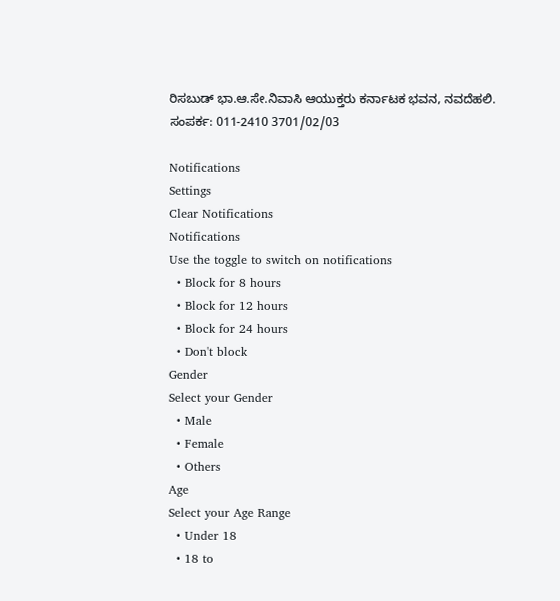ರಿಸಬುಡ್ ಭಾ.ಆ.ಸೇ.ನಿವಾಸಿ ಆಯುಕ್ತರು ಕರ್ನಾಟಕ ಭವನ, ನವದೆಹಲಿ.
ಸಂಪರ್ಕ: 011-2410 3701/02/03

Notifications
Settings
Clear Notifications
Notifications
Use the toggle to switch on notifications
  • Block for 8 hours
  • Block for 12 hours
  • Block for 24 hours
  • Don't block
Gender
Select your Gender
  • Male
  • Female
  • Others
Age
Select your Age Range
  • Under 18
  • 18 to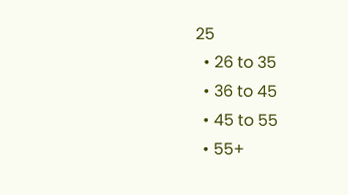25
  • 26 to 35
  • 36 to 45
  • 45 to 55
  • 55+